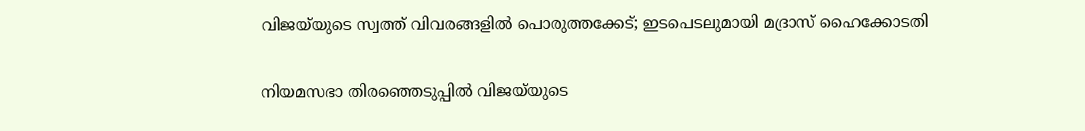വിജയ്‌യുടെ സ്വത്ത് വിവരങ്ങളിൽ പൊരുത്തക്കേട്; ഇടപെടലുമായി മദ്രാസ് ഹൈക്കോടതി


നിയമസഭാ തിരഞ്ഞെടുപ്പിൽ വിജയ്‌യുടെ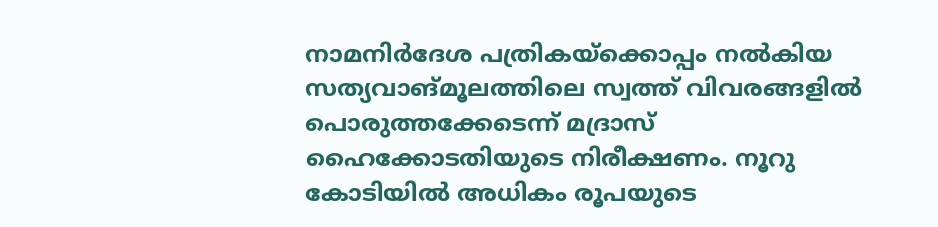നാമനിർദേശ പത്രികയ്ക്കൊപ്പം നൽകിയ സത്യവാങ്മൂലത്തിലെ സ്വത്ത് വിവരങ്ങളിൽ പൊരുത്തക്കേടെന്ന് മദ്രാസ് ഹൈക്കോടതിയുടെ നിരീക്ഷണം. നൂറു കോടിയിൽ അധികം രൂപയുടെ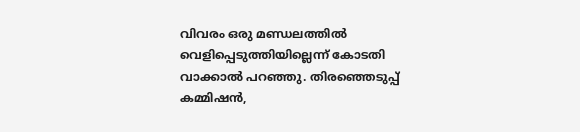വിവരം ഒരു മണ്ഡലത്തിൽ വെളിപ്പെടുത്തിയില്ലെന്ന് കോടതി വാക്കാൽ പറഞ്ഞു. തിരഞ്ഞെടുപ്പ് കമ്മിഷൻ,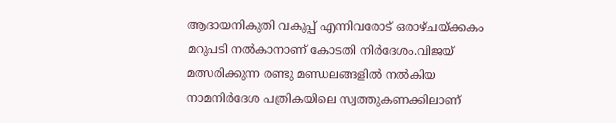ആദായനികുതി വകുപ്പ് എന്നിവരോട് ഒരാഴ്ചയ്ക്കകം മറുപടി നൽകാനാണ് കോടതി നിർദേശം.വിജയ് മത്സരിക്കുന്ന രണ്ടു മണ്ഡലങ്ങളിൽ നൽകിയ നാമനിർദേശ പത്രികയിലെ സ്വത്തുകണക്കിലാണ്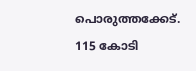പൊരുത്തക്കേട്. 115 കോടി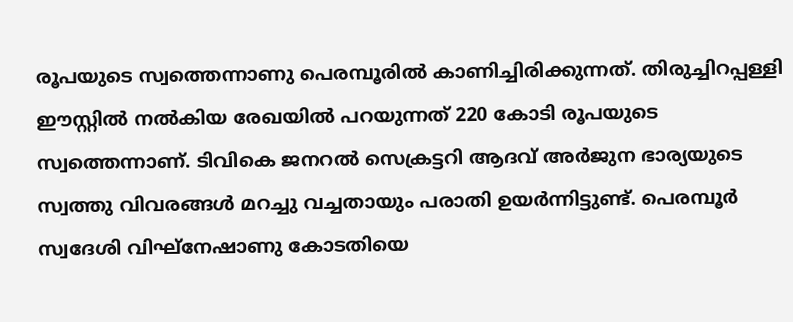രൂപയുടെ സ്വത്തെന്നാണു പെരമ്പൂരിൽ കാണിച്ചിരിക്കുന്നത്. തിരുച്ചിറപ്പള്ളി ഈസ്റ്റിൽ നൽകിയ രേഖയിൽ പറയുന്നത് 220 കോടി രൂപയുടെ സ്വത്തെന്നാണ്. ടിവികെ ജനറൽ സെക്രട്ടറി ആദവ് അർജുന ഭാര്യയുടെ സ്വത്തു വിവരങ്ങൾ മറച്ചു വച്ചതായും പരാതി ഉയർന്നിട്ടുണ്ട്. പെരമ്പൂർ സ്വദേശി വിഘ്നേഷാണു കോടതിയെ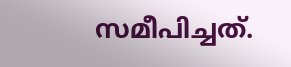സമീപിച്ചത്.